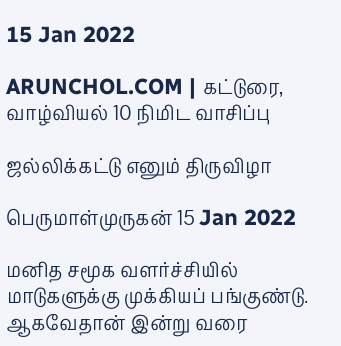15 Jan 2022

ARUNCHOL.COM | கட்டுரை, வாழ்வியல் 10 நிமிட வாசிப்பு

ஜல்லிக்கட்டு எனும் திருவிழா

பெருமாள்முருகன் 15 Jan 2022

மனித சமூக வளர்ச்சியில் மாடுகளுக்கு முக்கியப் பங்குண்டு. ஆகவேதான் இன்று வரை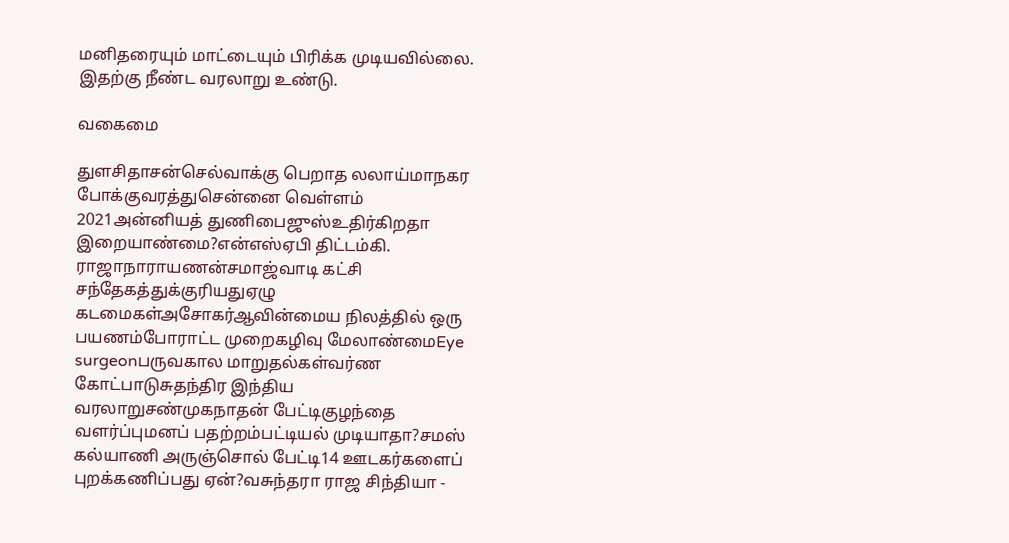மனிதரையும் மாட்டையும் பிரிக்க முடியவில்லை. இதற்கு நீண்ட வரலாறு உண்டு.

வகைமை

துளசிதாசன்செல்வாக்கு பெறாத லலாய்மாநகர போக்குவரத்துசென்னை வெள்ளம் 2021அன்னியத் துணிபைஜுஸ்உதிர்கிறதா இறையாண்மை?என்எஸ்ஏபி திட்டம்கி. ராஜாநாராயணன்சமாஜ்வாடி கட்சி சந்தேகத்துக்குரியதுஏழு கடமைகள்அசோகர்ஆவின்மைய நிலத்தில் ஒரு பயணம்போராட்ட முறைகழிவு மேலாண்மைEye surgeonபருவகால மாறுதல்கள்வர்ண கோட்பாடுசுதந்திர இந்திய வரலாறுசண்முகநாதன் பேட்டிகுழந்தை வளர்ப்புமனப் பதற்றம்பட்டியல் முடியாதா?சமஸ் கல்யாணி அருஞ்சொல் பேட்டி14 ஊடகர்களைப் புறக்கணிப்பது ஏன்?வசுந்தரா ராஜ சிந்தியா -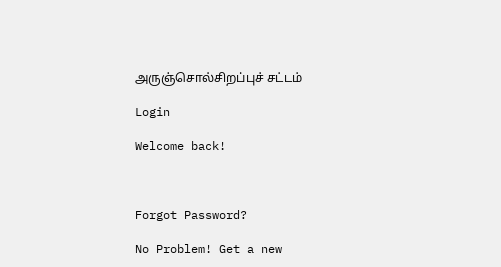அருஞ்சொல்சிறப்புச் சட்டம்

Login

Welcome back!



Forgot Password?

No Problem! Get a new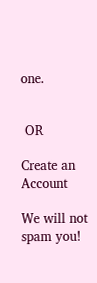one.


 OR

Create an Account

We will not spam you!